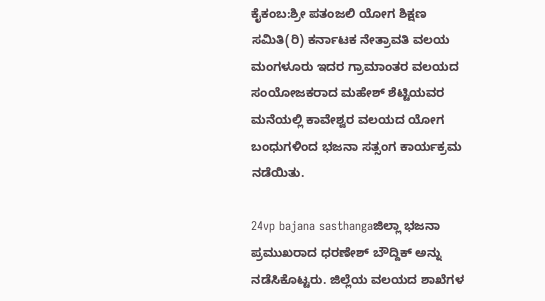ಕೈಕಂಬ:ಶ್ರೀ ಪತಂಜಲಿ ಯೋಗ ಶಿಕ್ಷಣ ಸಮಿತಿ(ರಿ) ಕರ್ನಾಟಕ ನೇತ್ರಾವತಿ ವಲಯ ಮಂಗಳೂರು ಇದರ ಗ್ರಾಮಾಂತರ ವಲಯದ ಸಂಯೋಜಕರಾದ ಮಹೇಶ್ ಶೆಟ್ಟಿಯವರ ಮನೆಯಲ್ಲಿ ಕಾವೇಶ್ವರ ವಲಯದ ಯೋಗ ಬಂಧುಗಳಿಂದ ಭಜನಾ ಸತ್ಸಂಗ ಕಾರ್ಯಕ್ರಮ ನಡೆಯಿತು.

24vp bajana sasthangaಜಿಲ್ಲಾ ಭಜನಾ ಪ್ರಮುಖರಾದ ಧರಣೇಶ್ ಬೌದ್ದಿಕ್ ಅನ್ನು ನಡೆಸಿಕೊಟ್ಟರು. ಜಿಲ್ಲೆಯ ವಲಯದ ಶಾಖೆಗಳ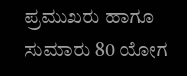ಪ್ರಮುಖರು ಹಾಗೂ ಸುಮಾರು 80 ಯೋಗ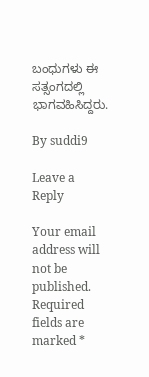ಬಂಧುಗಳು ಈ ಸತ್ಸಂಗದಲ್ಲಿ ಭಾಗವಹಿಸಿದ್ದರು.

By suddi9

Leave a Reply

Your email address will not be published. Required fields are marked *